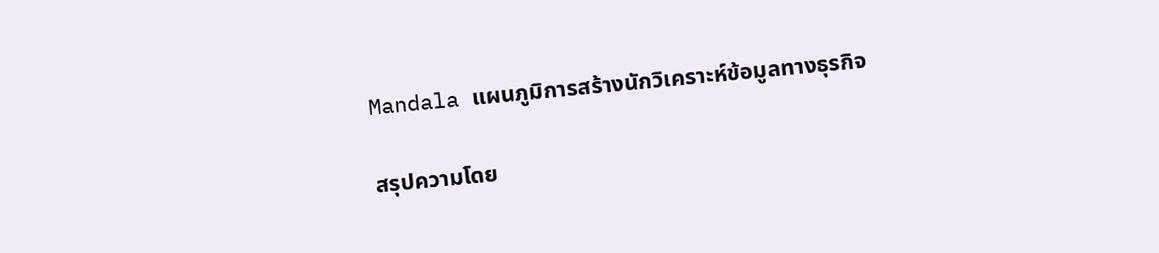Mandala แผนภูมิการสร้างนักวิเคราะห์ข้อมูลทางธุรกิจ

สรุปความโดย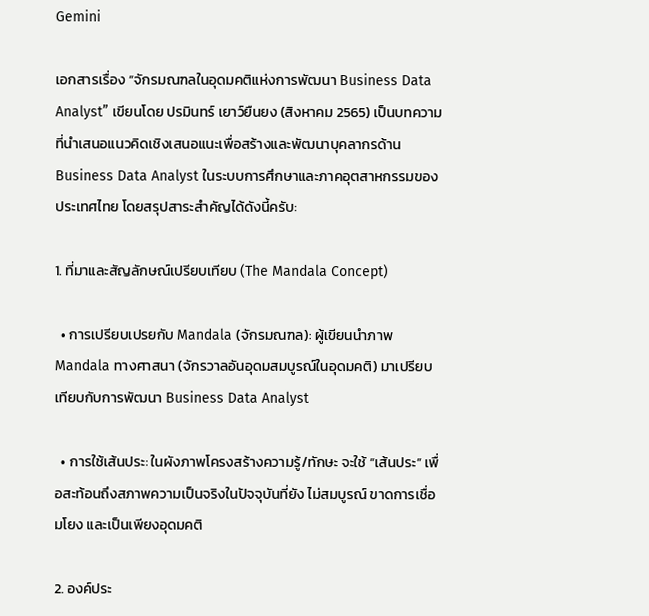Gemini

เอกสารเรื่อง “จักรมณฑลในอุดมคติแห่งการพัฒนา Business Data Analyst” เขียนโดย ปรมินทร์ เยาว์ยืนยง (สิงหาคม 2565) เป็นบทความที่นำเสนอแนวคิดเชิงเสนอแนะเพื่อสร้างและพัฒนาบุคลากรด้าน Business Data Analyst ในระบบการศึกษาและภาคอุตสาหกรรมของประเทศไทย โดยสรุปสาระสำคัญได้ดังนี้ครับ:

1. ที่มาและสัญลักษณ์เปรียบเทียบ (The Mandala Concept)

  • การเปรียบเปรยกับ Mandala (จักรมณฑล): ผู้เขียนนำภาพ Mandala ทางศาสนา (จักรวาลอันอุดมสมบูรณ์ในอุดมคติ) มาเปรียบเทียบกับการพัฒนา Business Data Analyst

  • การใช้เส้นประ: ในผังภาพโครงสร้างความรู้/ทักษะ จะใช้ “เส้นประ” เพื่อสะท้อนถึงสภาพความเป็นจริงในปัจจุบันที่ยัง ไม่สมบูรณ์ ขาดการเชื่อมโยง และเป็นเพียงอุดมคติ

2. องค์ประ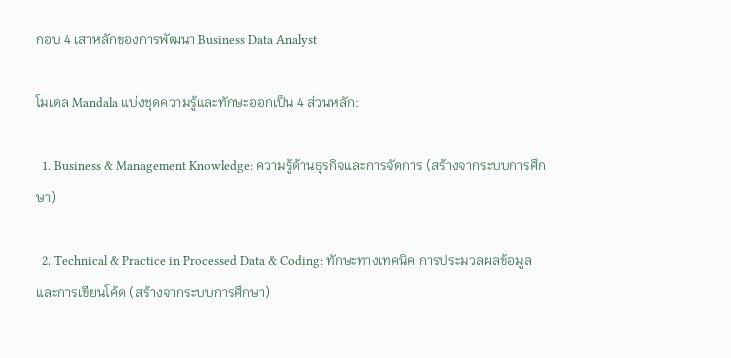กอบ 4 เสาหลักของการพัฒนา Business Data Analyst

โมเดล Mandala แบ่งชุดความรู้และทักษะออกเป็น 4 ส่วนหลัก:

  1. Business & Management Knowledge: ความรู้ด้านธุรกิจและการจัดการ (สร้างจากระบบการศึกษา)

  2. Technical & Practice in Processed Data & Coding: ทักษะทางเทคนิค การประมวลผลข้อมูล และการเขียนโค้ด (สร้างจากระบบการศึกษา)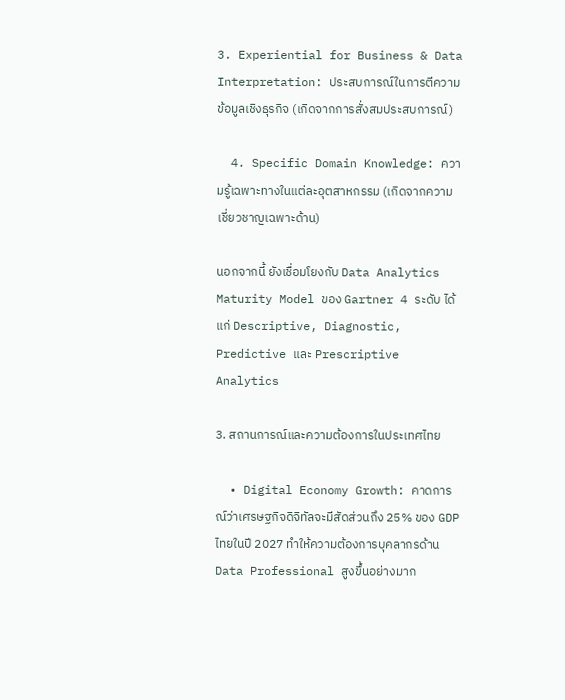3. Experiential for Business & Data Interpretation: ประสบการณ์ในการตีความข้อมูลเชิงธุรกิจ (เกิดจากการสั่งสมประสบการณ์)

  4. Specific Domain Knowledge: ความรู้เฉพาะทางในแต่ละอุตสาหกรรม (เกิดจากความเชี่ยวชาญเฉพาะด้าน)

นอกจากนี้ ยังเชื่อมโยงกับ Data Analytics Maturity Model ของ Gartner 4 ระดับ ได้แก่ Descriptive, Diagnostic, Predictive และ Prescriptive Analytics

3. สถานการณ์และความต้องการในประเทศไทย

  • Digital Economy Growth: คาดการณ์ว่าเศรษฐกิจดิจิทัลจะมีสัดส่วนถึง 25% ของ GDP ไทยในปี 2027 ทำให้ความต้องการบุคลากรด้าน Data Professional สูงขึ้นอย่างมาก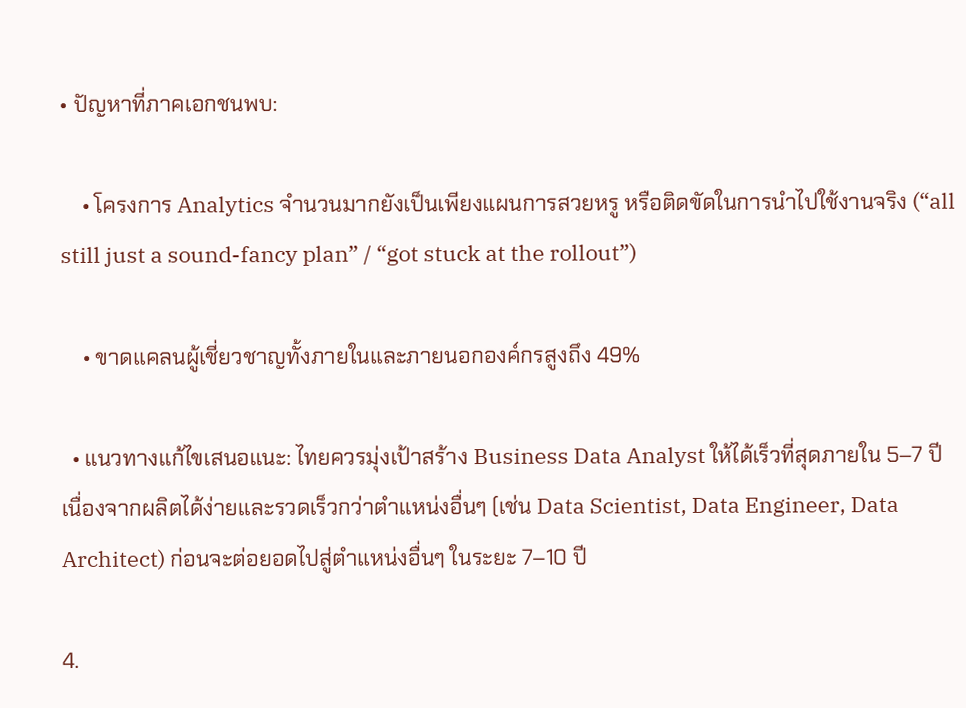• ปัญหาที่ภาคเอกชนพบ:

    • โครงการ Analytics จำนวนมากยังเป็นเพียงแผนการสวยหรู หรือติดขัดในการนำไปใช้งานจริง (“all still just a sound-fancy plan” / “got stuck at the rollout”)

    • ขาดแคลนผู้เชี่ยวชาญทั้งภายในและภายนอกองค์กรสูงถึง 49%

  • แนวทางแก้ไขเสนอแนะ: ไทยควรมุ่งเป้าสร้าง Business Data Analyst ให้ได้เร็วที่สุดภายใน 5–7 ปี เนื่องจากผลิตได้ง่ายและรวดเร็วกว่าตำแหน่งอื่นๆ (เช่น Data Scientist, Data Engineer, Data Architect) ก่อนจะต่อยอดไปสู่ตำแหน่งอื่นๆ ในระยะ 7–10 ปี

4.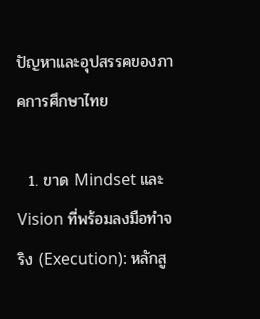ปัญหาและอุปสรรคของภาคการศึกษาไทย

  1. ขาด Mindset และ Vision ที่พร้อมลงมือทำจริง (Execution): หลักสู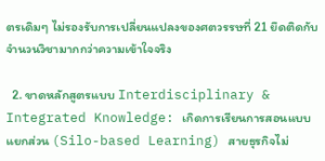ตรเดิมๆ ไม่รองรับการเปลี่ยนแปลงของศตวรรษที่ 21 ยึดติดกับจำนวนวิชามากกว่าความเข้าใจจริง

  2. ขาดหลักสูตรแบบ Interdisciplinary & Integrated Knowledge: เกิดการเรียนการสอนแบบแยกส่วน (Silo-based Learning) สายธุรกิจไม่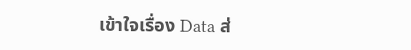เข้าใจเรื่อง Data ส่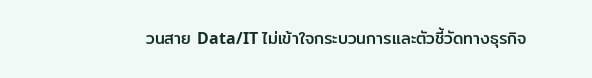วนสาย Data/IT ไม่เข้าใจกระบวนการและตัวชี้วัดทางธุรกิจ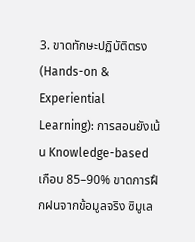3. ขาดทักษะปฏิบัติตรง (Hands-on & Experiential Learning): การสอนยังเน้น Knowledge-based เกือบ 85–90% ขาดการฝึกฝนจากข้อมูลจริง ซิมูเล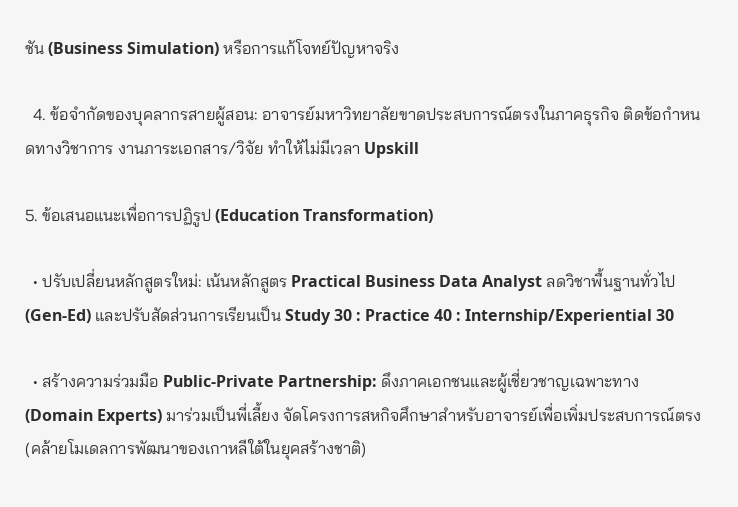ชัน (Business Simulation) หรือการแก้โจทย์ปัญหาจริง

  4. ข้อจำกัดของบุคลากรสายผู้สอน: อาจารย์มหาวิทยาลัยขาดประสบการณ์ตรงในภาคธุรกิจ ติดข้อกำหนดทางวิชาการ งานภาระเอกสาร/วิจัย ทำให้ไม่มีเวลา Upskill

5. ข้อเสนอแนะเพื่อการปฏิรูป (Education Transformation)

  • ปรับเปลี่ยนหลักสูตรใหม่: เน้นหลักสูตร Practical Business Data Analyst ลดวิชาพื้นฐานทั่วไป (Gen-Ed) และปรับสัดส่วนการเรียนเป็น Study 30 : Practice 40 : Internship/Experiential 30

  • สร้างความร่วมมือ Public-Private Partnership: ดึงภาคเอกชนและผู้เชี่ยวชาญเฉพาะทาง (Domain Experts) มาร่วมเป็นพี่เลี้ยง จัดโครงการสหกิจศึกษาสำหรับอาจารย์เพื่อเพิ่มประสบการณ์ตรง (คล้ายโมเดลการพัฒนาของเกาหลีใต้ในยุคสร้างชาติ)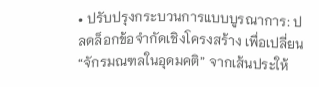• ปรับปรุงกระบวนการแบบบูรณาการ: ปลดล็อกข้อจำกัดเชิงโครงสร้าง เพื่อเปลี่ยน “จักรมณฑลในอุดมคติ” จากเส้นประให้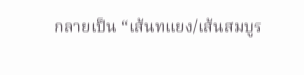กลายเป็น “เส้นทแยง/เส้นสมบูร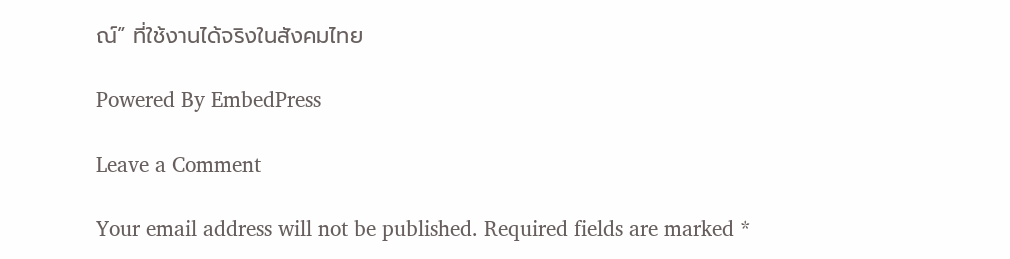ณ์” ที่ใช้งานได้จริงในสังคมไทย

Powered By EmbedPress

Leave a Comment

Your email address will not be published. Required fields are marked *